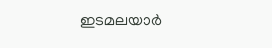ഇടമലയാർ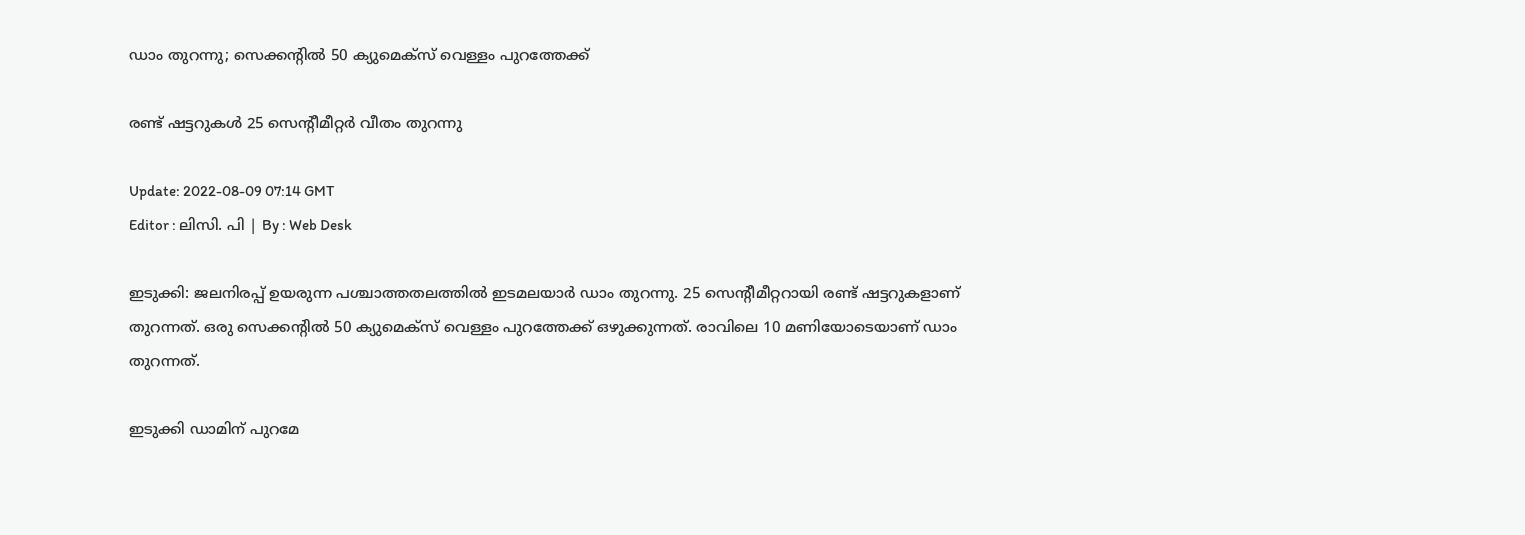ഡാം തുറന്നു; സെക്കന്റിൽ 50 ക്യുമെക്‌സ് വെള്ളം പുറത്തേക്ക്

രണ്ട് ഷട്ടറുകള്‍ 25 സെന്‍റീമീറ്റര്‍ വീതം തുറന്നു

Update: 2022-08-09 07:14 GMT
Editor : ലിസി. പി | By : Web Desk

ഇടുക്കി: ജലനിരപ്പ് ഉയരുന്ന പശ്ചാത്തതലത്തില്‍ ഇടമലയാർ ഡാം തുറന്നു. 25 സെന്റീമീറ്ററായി രണ്ട് ഷട്ടറുകളാണ് തുറന്നത്. ഒരു സെക്കന്റിൽ 50 ക്യുമെക്‌സ് വെള്ളം പുറത്തേക്ക് ഒഴുക്കുന്നത്. രാവിലെ 10 മണിയോടെയാണ് ഡാം തുറന്നത്.

ഇടുക്കി ഡാമിന് പുറമേ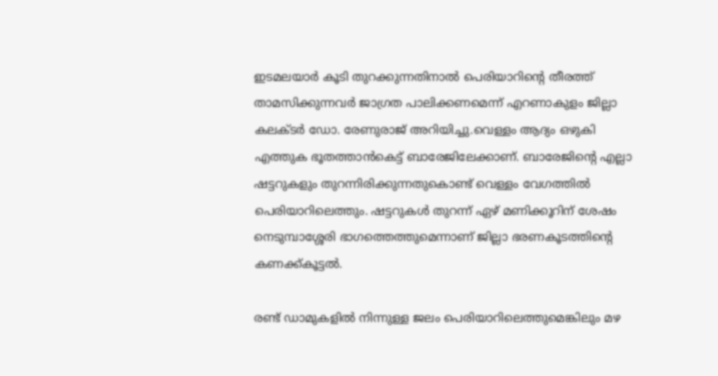ഇടമലയാർ കൂടി തുറക്കുന്നതിനാൽ പെരിയാറിന്റെ തീരത്ത് താമസിക്കുന്നവർ ജാഗ്രത പാലിക്കണമെന്ന് എറണാകുളം ജില്ലാ കലക്ടർ ഡോ. രേണുരാജ് അറിയിച്ചു.വെള്ളം ആദ്യം ഒഴുകി എത്തുക ഭൂതത്താൻകെട്ട് ബാരേജിലേക്കാണ്. ബാരേജിന്റെ എല്ലാ ഷട്ടറുകളും തുറന്നിരിക്കുന്നതുകൊണ്ട് വെള്ളം വേഗത്തിൽ പെരിയാറിലെത്തും. ഷട്ടറുകൾ തുറന്ന് ഏഴ് മണിക്കൂറിന് ശേഷം നെടുമ്പാശ്ശേരി ഭാഗത്തെത്തുമെന്നാണ് ജില്ലാ ഭരണകൂടത്തിന്റെ കണക്ക്കൂട്ടൽ.

രണ്ട് ഡാമുകളിൽ നിന്നുള്ള ജലം പെരിയാറിലെത്തുമെങ്കിലും മഴ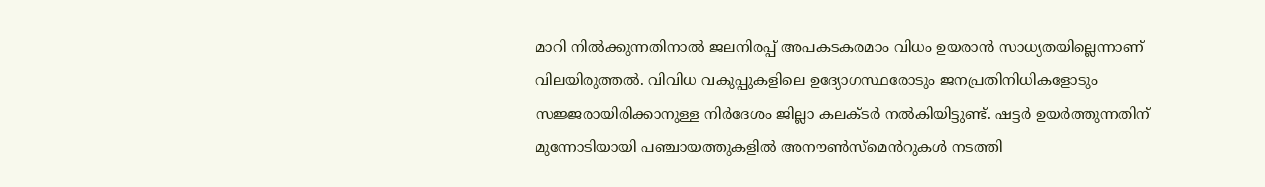മാറി നിൽക്കുന്നതിനാൽ ജലനിരപ്പ് അപകടകരമാം വിധം ഉയരാൻ സാധ്യതയില്ലെന്നാണ് വിലയിരുത്തൽ. വിവിധ വകുപ്പുകളിലെ ഉദ്യോഗസ്ഥരോടും ജനപ്രതിനിധികളോടും സജ്ജരായിരിക്കാനുള്ള നിർദേശം ജില്ലാ കലക്ടർ നൽകിയിട്ടുണ്ട്. ഷട്ടർ ഉയർത്തുന്നതിന് മുന്നോടിയായി പഞ്ചായത്തുകളിൽ അനൗൺസ്‌മെൻറുകൾ നടത്തി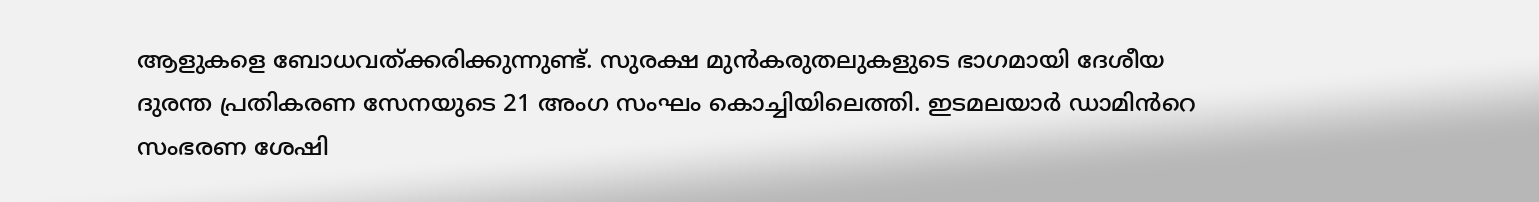ആളുകളെ ബോധവത്ക്കരിക്കുന്നുണ്ട്. സുരക്ഷ മുൻകരുതലുകളുടെ ഭാഗമായി ദേശീയ ദുരന്ത പ്രതികരണ സേനയുടെ 21 അംഗ സംഘം കൊച്ചിയിലെത്തി. ഇടമലയാർ ഡാമിൻറെ സംഭരണ ശേഷി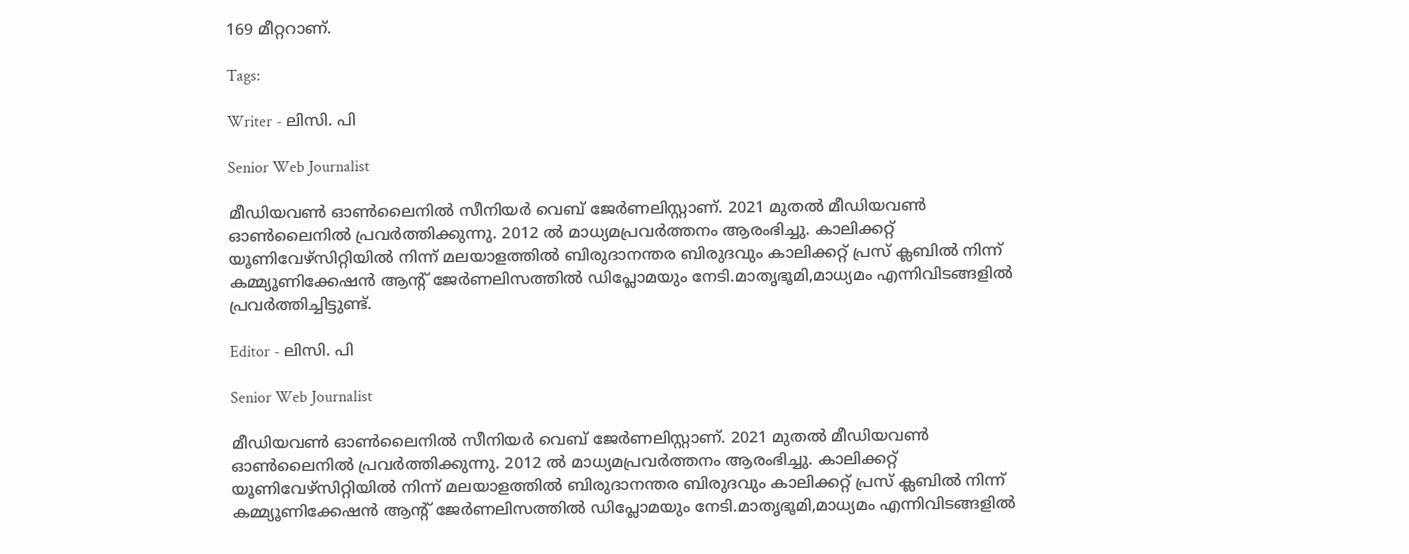169 മീറ്ററാണ്.

Tags:

Writer - ലിസി. പി

Senior Web Journalist

മീഡിയവൺ ഓൺലൈനിൽ സീനിയർ വെബ് ജേർണലിസ്റ്റാണ്. 2021 മുതൽ മീഡിയവൺ ഓൺലൈനിൽ പ്രവർത്തിക്കുന്നു. 2012 ല്‍ മാധ്യമപ്രവര്‍ത്തനം ആരംഭിച്ചു. കാലിക്കറ്റ് യൂണിവേഴ്‌സിറ്റിയിൽ നിന്ന് മലയാളത്തിൽ ബിരുദാനന്തര ബിരുദവും കാലിക്കറ്റ് പ്രസ് ക്ലബിൽ നിന്ന് കമ്മ്യൂണിക്കേഷൻ ആന്റ് ജേർണലിസത്തിൽ ഡിപ്ലോമയും നേടി.മാതൃഭൂമി,മാധ്യമം എന്നിവിടങ്ങളിൽ പ്രവർത്തിച്ചിട്ടുണ്ട്.

Editor - ലിസി. പി

Senior Web Journalist

മീഡിയവൺ ഓൺലൈനിൽ സീനിയർ വെബ് ജേർണലിസ്റ്റാണ്. 2021 മുതൽ മീഡിയവൺ ഓൺലൈനിൽ പ്രവർത്തിക്കുന്നു. 2012 ല്‍ മാധ്യമപ്രവര്‍ത്തനം ആരംഭിച്ചു. കാലിക്കറ്റ് യൂണിവേഴ്‌സിറ്റിയിൽ നിന്ന് മലയാളത്തിൽ ബിരുദാനന്തര ബിരുദവും കാലിക്കറ്റ് പ്രസ് ക്ലബിൽ നിന്ന് കമ്മ്യൂണിക്കേഷൻ ആന്റ് ജേർണലിസത്തിൽ ഡിപ്ലോമയും നേടി.മാതൃഭൂമി,മാധ്യമം എന്നിവിടങ്ങളിൽ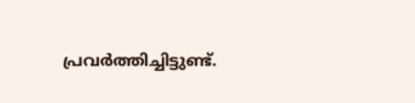പ്രവർത്തിച്ചിട്ടുണ്ട്.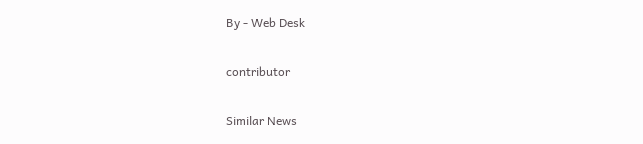By - Web Desk

contributor

Similar News